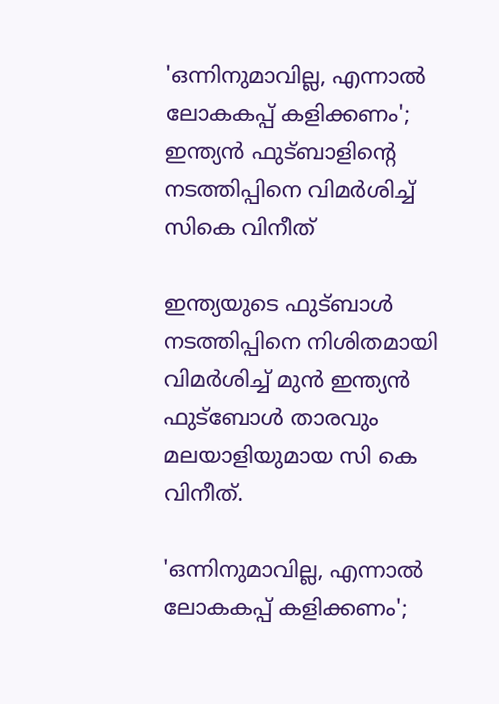'ഒന്നിനുമാവില്ല, എന്നാൽ ലോകകപ്പ് കളിക്കണം'; ഇന്ത്യൻ ഫുട്ബാളിന്റെ നടത്തിപ്പിനെ വിമർശിച്ച് സികെ വിനീത്

ഇന്ത്യയുടെ ഫുട്ബാൾ നടത്തിപ്പിനെ നിശിതമായി വിമർശിച്ച് മുൻ ഇന്ത്യൻ ഫുട്ബോൾ താരവും മലയാളിയുമായ സി കെ വിനീത്.

'ഒന്നിനുമാവില്ല, എന്നാൽ ലോകകപ്പ് കളിക്കണം';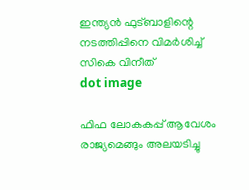ഇന്ത്യൻ ഫുട്ബാളിന്റെ നടത്തിപ്പിനെ വിമർശിച്ച് സികെ വിനീത്
dot image

ഫിഫ ലോകകപ്പ് ആവേശം രാജ്യമെങ്ങും അലയടിച്ചു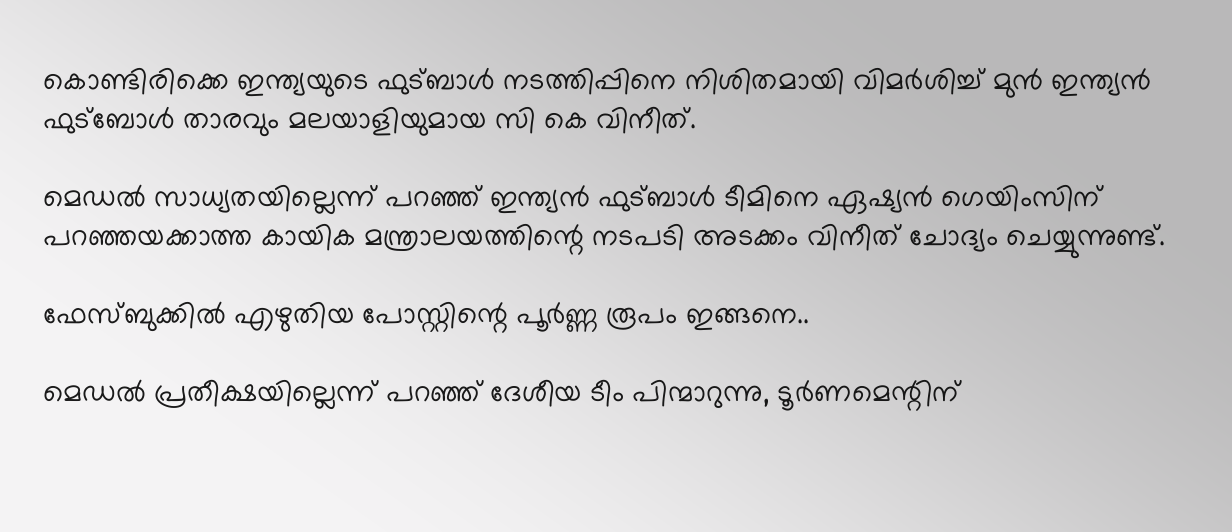കൊണ്ടിരിക്കെ ഇന്ത്യയുടെ ഫുട്ബാൾ നടത്തിപ്പിനെ നിശിതമായി വിമർശിച്ച് മുൻ ഇന്ത്യൻ ഫുട്ബോൾ താരവും മലയാളിയുമായ സി കെ വിനീത്.

മെഡൽ സാധ്യതയില്ലെന്ന് പറഞ്ഞ് ഇന്ത്യൻ ഫുട്ബാൾ ടീമിനെ ഏഷ്യൻ ഗെയിംസിന് പറഞ്ഞയക്കാത്ത കായിക മന്ത്രാലയത്തിന്റെ നടപടി അടക്കം വിനീത് ചോദ്യം ചെയ്യുന്നുണ്ട്.

ഫേസ്‌ബുക്കിൽ എഴുതിയ പോസ്റ്റിന്റെ പൂർണ്ണ രൂപം ഇങ്ങനെ..

മെഡൽ പ്രതീക്ഷയില്ലെന്ന് പറഞ്ഞ് ദേശീയ ടീം പിന്മാറുന്നു, ടൂർണമെന്റിന്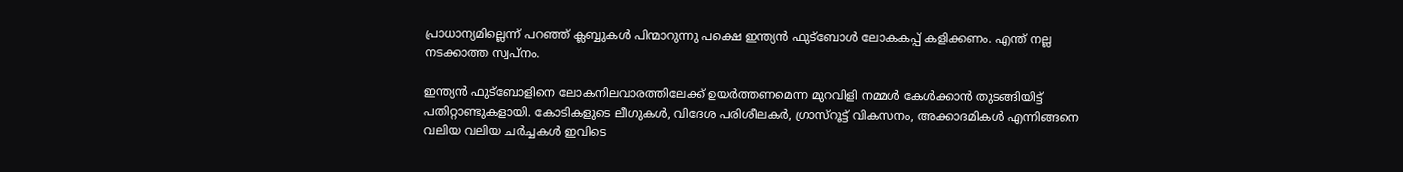പ്രാധാന്യമില്ലെന്ന് പറഞ്ഞ് ക്ലബ്ബുകൾ പിന്മാറുന്നു പക്ഷെ ഇന്ത്യൻ ഫുട്ബോൾ ലോകകപ്പ് കളിക്കണം. എന്ത്‌ നല്ല നടക്കാത്ത സ്വപ്നം.

ഇന്ത്യൻ ഫുട്ബോളിനെ ലോകനിലവാരത്തിലേക്ക് ഉയർത്തണമെന്ന മുറവിളി നമ്മൾ കേൾക്കാൻ തുടങ്ങിയിട്ട് പതിറ്റാണ്ടുകളായി. കോടികളുടെ ലീഗുകൾ, വിദേശ പരിശീലകർ, ഗ്രാസ്റൂട്ട് വികസനം, അക്കാദമികൾ എന്നിങ്ങനെ വലിയ വലിയ ചർച്ചകൾ ഇവിടെ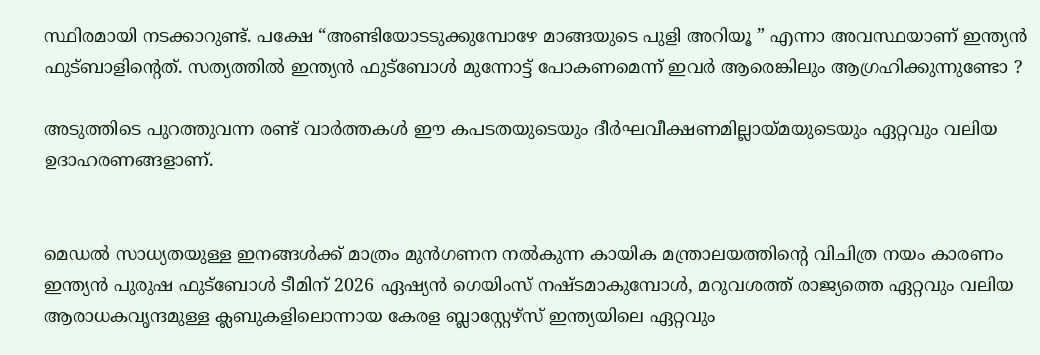സ്ഥിരമായി നടക്കാറുണ്ട്. പക്ഷേ “അണ്ടിയോടടുക്കുമ്പോഴേ മാങ്ങയുടെ പുളി അറിയൂ ” എന്നാ അവസ്ഥയാണ് ഇന്ത്യൻ ഫുട്ബാളിന്റെത്. സത്യത്തിൽ ഇന്ത്യൻ ഫുട്ബോൾ മുന്നോട്ട് പോകണമെന്ന് ഇവർ ആരെങ്കിലും ആഗ്രഹിക്കുന്നുണ്ടോ ?

അടുത്തിടെ പുറത്തുവന്ന രണ്ട് വാർത്തകൾ ഈ കപടതയുടെയും ദീർഘവീക്ഷണമില്ലായ്മയുടെയും ഏറ്റവും വലിയ ഉദാഹരണങ്ങളാണ്.


മെഡൽ സാധ്യതയുള്ള ഇനങ്ങൾക്ക് മാത്രം മുൻഗണന നൽകുന്ന കായിക മന്ത്രാലയത്തിന്റെ വിചിത്ര നയം കാരണം ഇന്ത്യൻ പുരുഷ ഫുട്ബോൾ ടീമിന് 2026 ഏഷ്യൻ ഗെയിംസ് നഷ്ടമാകുമ്പോൾ, മറുവശത്ത് രാജ്യത്തെ ഏറ്റവും വലിയ ആരാധകവൃന്ദമുള്ള ക്ലബുകളിലൊന്നായ കേരള ബ്ലാസ്റ്റേഴ്സ് ഇന്ത്യയിലെ ഏറ്റവും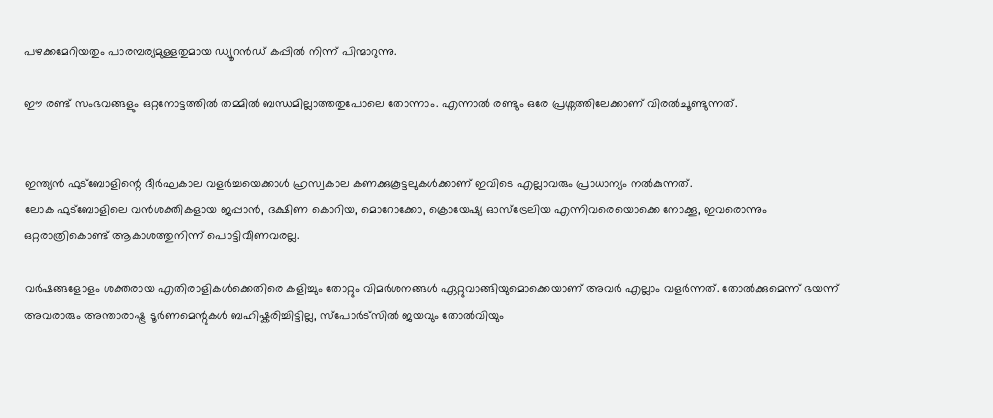പഴക്കമേറിയതും പാരമ്പര്യമുള്ളതുമായ ഡ്യൂറൻഡ് കപ്പിൽ നിന്ന് പിന്മാറുന്നു.

ഈ രണ്ട് സംഭവങ്ങളും ഒറ്റനോട്ടത്തിൽ തമ്മിൽ ബന്ധമില്ലാത്തതുപോലെ തോന്നാം. എന്നാൽ രണ്ടും ഒരേ പ്രശ്നത്തിലേക്കാണ് വിരൽചൂണ്ടുന്നത്.


ഇന്ത്യൻ ഫുട്ബോളിന്റെ ദീർഘകാല വളർച്ചയെക്കാൾ ഹ്രസ്വകാല കണക്കുകൂട്ടലുകൾക്കാണ് ഇവിടെ എല്ലാവരും പ്രാധാന്യം നൽകുന്നത്.
ലോക ഫുട്ബോളിലെ വൻശക്തികളായ ജപ്പാൻ, ദക്ഷിണ കൊറിയ, മൊറോക്കോ, ക്രൊയേഷ്യ ഓസ്ട്രേലിയ എന്നിവരെയൊക്കെ നോക്കൂ, ഇവരൊന്നും ഒറ്റരാത്രികൊണ്ട് ആകാശത്തുനിന്ന് പൊട്ടിവീണവരല്ല.

വർഷങ്ങളോളം ശക്തരായ എതിരാളികൾക്കെതിരെ കളിച്ചും തോറ്റും വിമർശനങ്ങൾ ഏറ്റുവാങ്ങിയുമൊക്കെയാണ് അവർ എല്ലാം വളർന്നത്. തോൽക്കുമെന്ന് ഭയന്ന് അവരാരും അന്താരാഷ്ട്ര ടൂർണമെന്റുകൾ ബഹിഷ്കരിച്ചിട്ടില്ല, സ്പോർട്സിൽ ജയവും തോൽവിയും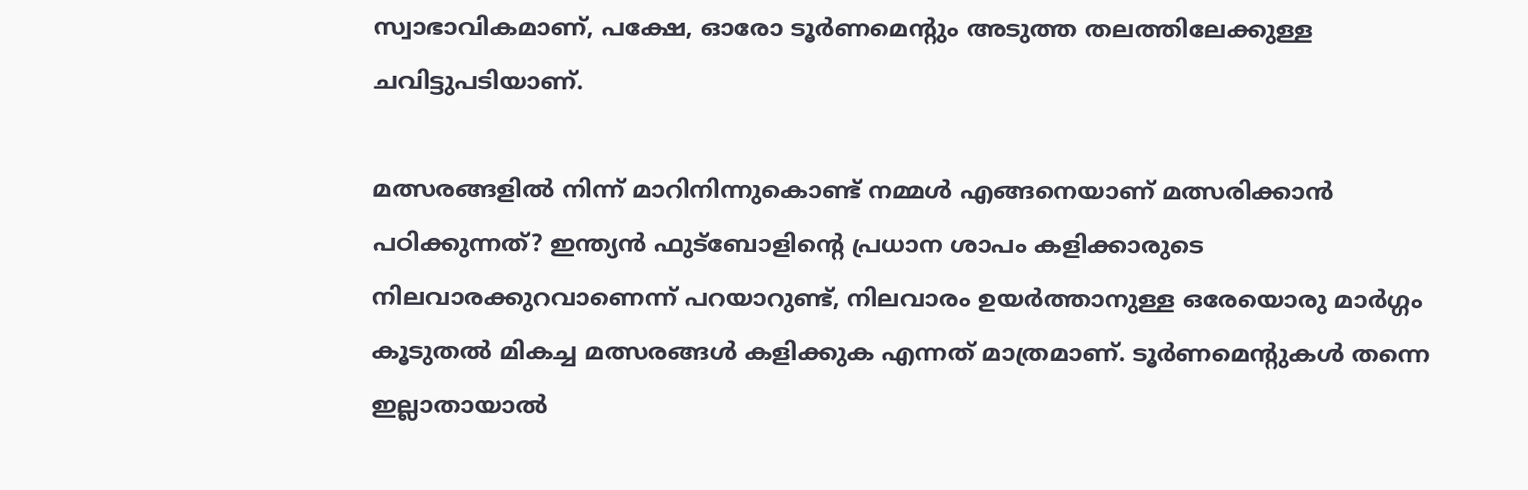സ്വാഭാവികമാണ്, പക്ഷേ, ഓരോ ടൂർണമെന്റും അടുത്ത തലത്തിലേക്കുള്ള ചവിട്ടുപടിയാണ്.

മത്സരങ്ങളിൽ നിന്ന് മാറിനിന്നുകൊണ്ട് നമ്മൾ എങ്ങനെയാണ് മത്സരിക്കാൻ പഠിക്കുന്നത്? ഇന്ത്യൻ ഫുട്ബോളിന്റെ പ്രധാന ശാപം കളിക്കാരുടെ നിലവാരക്കുറവാണെന്ന് പറയാറുണ്ട്, നിലവാരം ഉയർത്താനുള്ള ഒരേയൊരു മാർഗ്ഗം കൂടുതൽ മികച്ച മത്സരങ്ങൾ കളിക്കുക എന്നത് മാത്രമാണ്. ടൂർണമെന്റുകൾ തന്നെ ഇല്ലാതായാൽ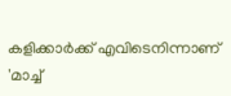കളിക്കാർക്ക് എവിടെനിന്നാണ് 'മാച്ച്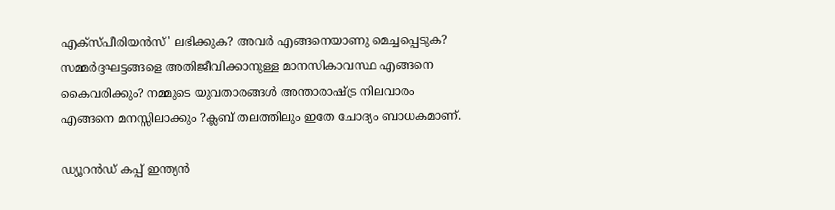എക്സ്പീരിയൻസ്' ലഭിക്കുക? അവർ എങ്ങനെയാണു മെച്ചപ്പെടുക? സമ്മർദ്ദഘട്ടങ്ങളെ അതിജീവിക്കാനുള്ള മാനസികാവസ്ഥ എങ്ങനെ കൈവരിക്കും? നമ്മുടെ യുവതാരങ്ങൾ അന്താരാഷ്ട്ര നിലവാരം എങ്ങനെ മനസ്സിലാക്കും ?ക്ലബ് തലത്തിലും ഇതേ ചോദ്യം ബാധകമാണ്.

ഡ്യൂറൻഡ് കപ്പ് ഇന്ത്യൻ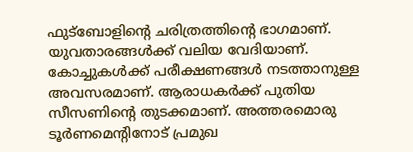ഫുട്ബോളിന്റെ ചരിത്രത്തിന്റെ ഭാഗമാണ്. യുവതാരങ്ങൾക്ക് വലിയ വേദിയാണ്. കോച്ചുകൾക്ക് പരീക്ഷണങ്ങൾ നടത്താനുള്ള അവസരമാണ്. ആരാധകർക്ക് പുതിയ സീസണിന്റെ തുടക്കമാണ്. അത്തരമൊരു ടൂർണമെന്റിനോട് പ്രമുഖ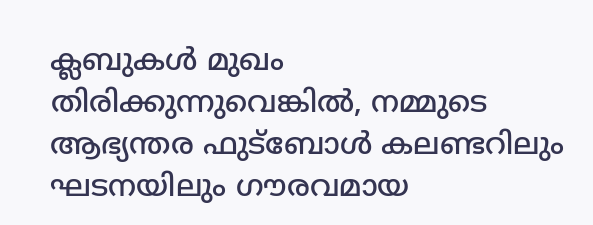ക്ലബുകൾ മുഖം തിരിക്കുന്നുവെങ്കിൽ, നമ്മുടെ ആഭ്യന്തര ഫുട്ബോൾ കലണ്ടറിലും ഘടനയിലും ഗൗരവമായ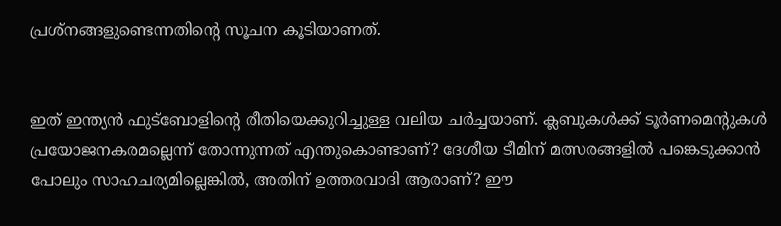പ്രശ്നങ്ങളുണ്ടെന്നതിന്റെ സൂചന കൂടിയാണത്.


ഇത് ഇന്ത്യൻ ഫുട്ബോളിന്റെ രീതിയെക്കുറിച്ചുള്ള വലിയ ചർച്ചയാണ്. ക്ലബുകൾക്ക് ടൂർണമെന്റുകൾ പ്രയോജനകരമല്ലെന്ന് തോന്നുന്നത് എന്തുകൊണ്ടാണ്? ദേശീയ ടീമിന് മത്സരങ്ങളിൽ പങ്കെടുക്കാൻ പോലും സാഹചര്യമില്ലെങ്കിൽ, അതിന് ഉത്തരവാദി ആരാണ്? ഈ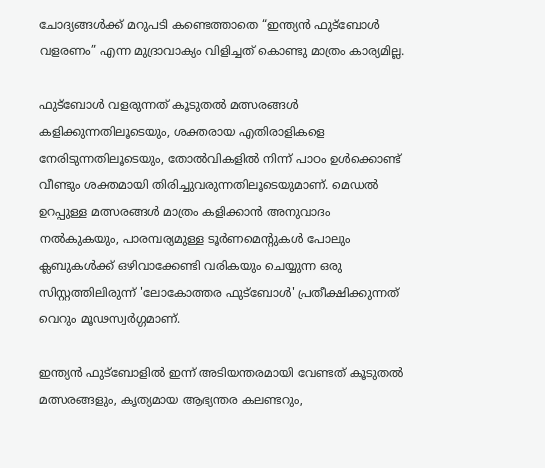ചോദ്യങ്ങൾക്ക് മറുപടി കണ്ടെത്താതെ “ഇന്ത്യൻ ഫുട്ബോൾ വളരണം” എന്ന മുദ്രാവാക്യം വിളിച്ചത് കൊണ്ടു മാത്രം കാര്യമില്ല.

ഫുട്ബോൾ വളരുന്നത് കൂടുതൽ മത്സരങ്ങൾ കളിക്കുന്നതിലൂടെയും, ശക്തരായ എതിരാളികളെ നേരിടുന്നതിലൂടെയും, തോൽവികളിൽ നിന്ന് പാഠം ഉൾക്കൊണ്ട് വീണ്ടും ശക്തമായി തിരിച്ചുവരുന്നതിലൂടെയുമാണ്. മെഡൽ ഉറപ്പുള്ള മത്സരങ്ങൾ മാത്രം കളിക്കാൻ അനുവാദം നൽകുകയും, പാരമ്പര്യമുള്ള ടൂർണമെന്റുകൾ പോലും ക്ലബുകൾക്ക് ഒഴിവാക്കേണ്ടി വരികയും ചെയ്യുന്ന ഒരു സിസ്റ്റത്തിലിരുന്ന് 'ലോകോത്തര ഫുട്ബോൾ' പ്രതീക്ഷിക്കുന്നത് വെറും മൂഢസ്വർഗ്ഗമാണ്.

ഇന്ത്യൻ ഫുട്ബോളിൽ ഇന്ന് അടിയന്തരമായി വേണ്ടത് കൂടുതൽ മത്സരങ്ങളും, കൃത്യമായ ആഭ്യന്തര കലണ്ടറും,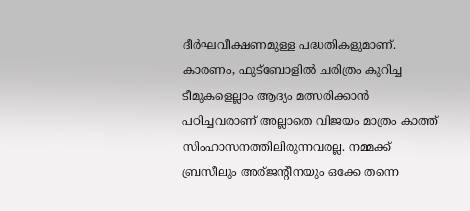ദീർഘവീക്ഷണമുള്ള പദ്ധതികളുമാണ്. കാരണം, ഫുട്ബോളിൽ ചരിത്രം കുറിച്ച ടീമുകളെല്ലാം ആദ്യം മത്സരിക്കാൻ പഠിച്ചവരാണ് അല്ലാതെ വിജയം മാത്രം കാത്ത് സിംഹാസനത്തിലിരുന്നവരല്ല. നമ്മക്ക് ബ്രസീലും അര്ജന്റീനയും ഒക്കേ തന്നെ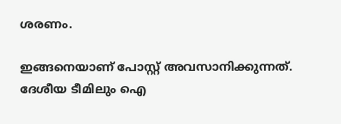ശരണം.

ഇങ്ങനെയാണ് പോസ്റ്റ് അവസാനിക്കുന്നത്. ദേശീയ ടീമിലും ഐ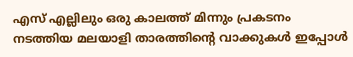എസ് എല്ലിലും ഒരു കാലത്ത് മിന്നും പ്രകടനം നടത്തിയ മലയാളി താരത്തിന്റെ വാക്കുകൾ ഇപ്പോൾ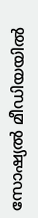സോഷ്യൽ മീഡിയയിൽ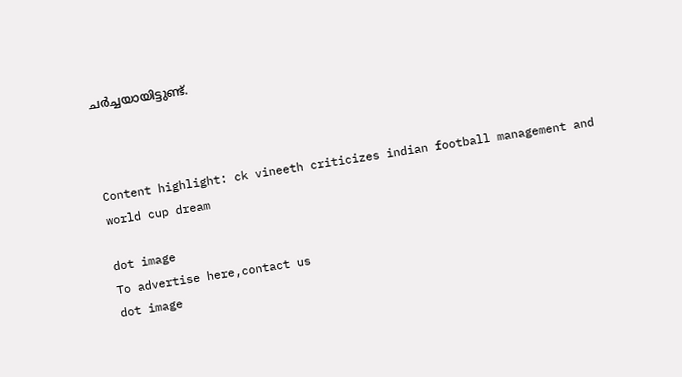ചർച്ചയായിട്ടുണ്ട്.



Content highlight: ck vineeth criticizes indian football management and world cup dream

dot image
To advertise here,contact us
dot image